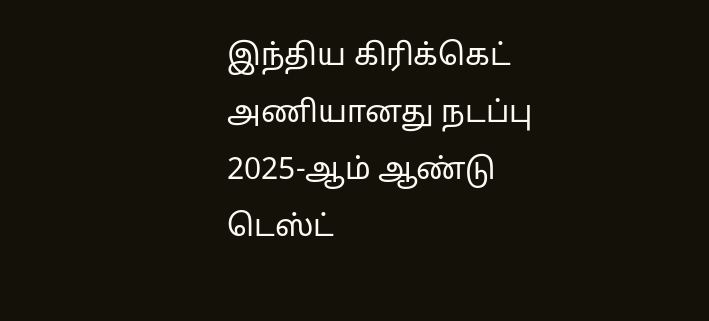இந்திய கிரிக்கெட் அணியானது நடப்பு 2025-ஆம் ஆண்டு டெஸ்ட்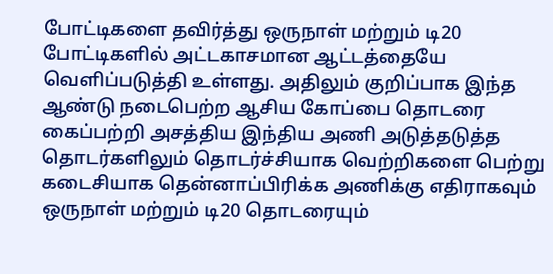போட்டிகளை தவிர்த்து ஒருநாள் மற்றும் டி20 போட்டிகளில் அட்டகாசமான ஆட்டத்தையே வெளிப்படுத்தி உள்ளது. அதிலும் குறிப்பாக இந்த ஆண்டு நடைபெற்ற ஆசிய கோப்பை தொடரை கைப்பற்றி அசத்திய இந்திய அணி அடுத்தடுத்த தொடர்களிலும் தொடர்ச்சியாக வெற்றிகளை பெற்று கடைசியாக தென்னாப்பிரிக்க அணிக்கு எதிராகவும் ஒருநாள் மற்றும் டி20 தொடரையும்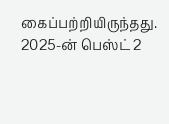கைப்பற்றியிருந்தது.
2025-ன் பெஸ்ட் 2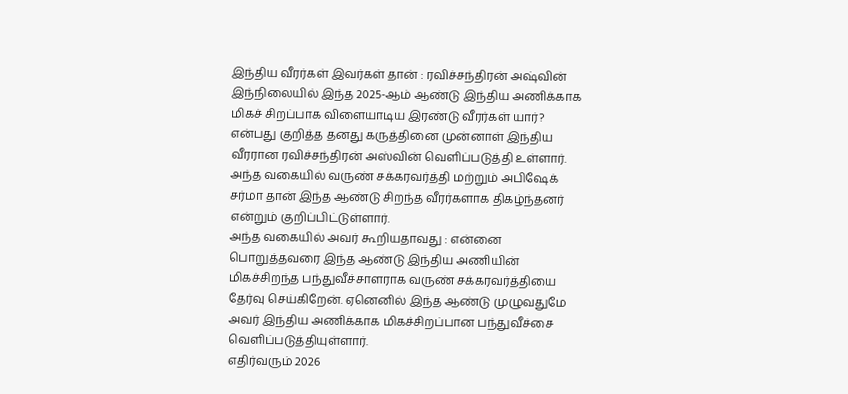இந்திய வீரர்கள் இவர்கள் தான் : ரவிச்சந்திரன் அஷ்வின்
இந்நிலையில் இந்த 2025-ஆம் ஆண்டு இந்திய அணிக்காக மிகச் சிறப்பாக விளையாடிய இரண்டு வீரர்கள் யார்? என்பது குறித்த தனது கருத்தினை முன்னாள் இந்திய வீரரான ரவிச்சந்திரன் அஸ்வின் வெளிப்படுத்தி உள்ளார். அந்த வகையில் வருண் சக்கரவர்த்தி மற்றும் அபிஷேக் சர்மா தான் இந்த ஆண்டு சிறந்த வீரர்களாக திகழ்ந்தனர் என்றும் குறிப்பிட்டுள்ளார்.
அந்த வகையில் அவர் கூறியதாவது : என்னை பொறுத்தவரை இந்த ஆண்டு இந்திய அணியின் மிகச்சிறந்த பந்துவீச்சாளராக வருண் சக்கரவர்த்தியை தேர்வு செய்கிறேன். ஏனெனில் இந்த ஆண்டு முழுவதுமே அவர் இந்திய அணிக்காக மிகச்சிறப்பான பந்துவீச்சை வெளிப்படுத்தியுள்ளார்.
எதிர்வரும் 2026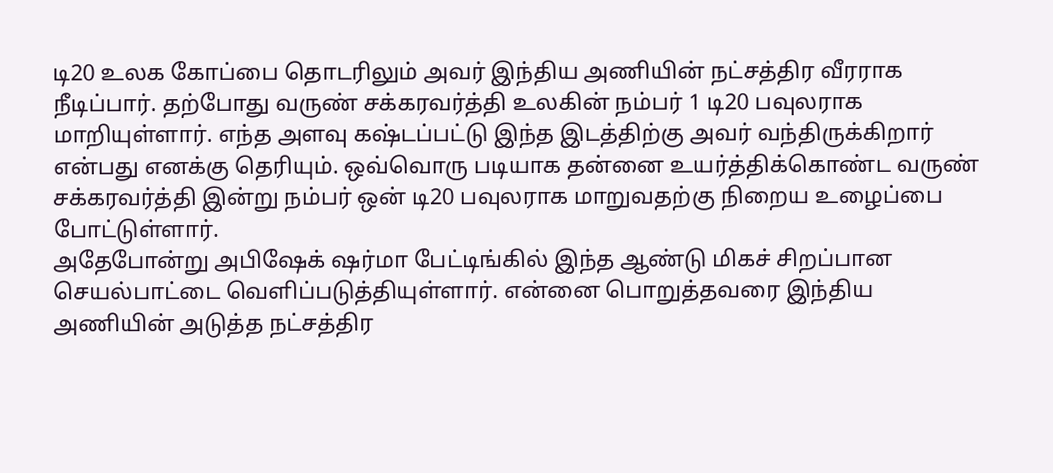டி20 உலக கோப்பை தொடரிலும் அவர் இந்திய அணியின் நட்சத்திர வீரராக நீடிப்பார். தற்போது வருண் சக்கரவர்த்தி உலகின் நம்பர் 1 டி20 பவுலராக மாறியுள்ளார். எந்த அளவு கஷ்டப்பட்டு இந்த இடத்திற்கு அவர் வந்திருக்கிறார் என்பது எனக்கு தெரியும். ஒவ்வொரு படியாக தன்னை உயர்த்திக்கொண்ட வருண் சக்கரவர்த்தி இன்று நம்பர் ஒன் டி20 பவுலராக மாறுவதற்கு நிறைய உழைப்பை போட்டுள்ளார்.
அதேபோன்று அபிஷேக் ஷர்மா பேட்டிங்கில் இந்த ஆண்டு மிகச் சிறப்பான செயல்பாட்டை வெளிப்படுத்தியுள்ளார். என்னை பொறுத்தவரை இந்திய அணியின் அடுத்த நட்சத்திர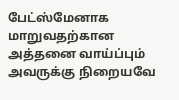பேட்ஸ்மேனாக மாறுவதற்கான அத்தனை வாய்ப்பும் அவருக்கு நிறையவே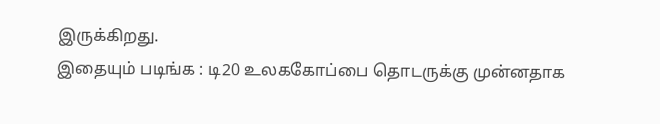இருக்கிறது.
இதையும் படிங்க : டி20 உலககோப்பை தொடருக்கு முன்னதாக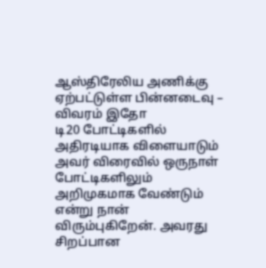ஆஸ்திரேலிய அணிக்கு ஏற்பட்டுள்ள பின்னடைவு – விவரம் இதோ
டி20 போட்டிகளில் அதிரடியாக விளையாடும் அவர் விரைவில் ஒருநாள் போட்டிகளிலும் அறிமுகமாக வேண்டும் என்று நான் விரும்புகிறேன். அவரது சிறப்பான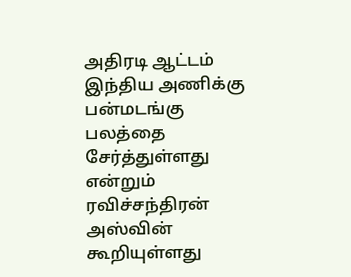அதிரடி ஆட்டம் இந்திய அணிக்கு பன்மடங்கு பலத்தை சேர்த்துள்ளது என்றும் ரவிச்சந்திரன் அஸ்வின் கூறியுள்ளது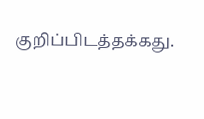குறிப்பிடத்தக்கது.